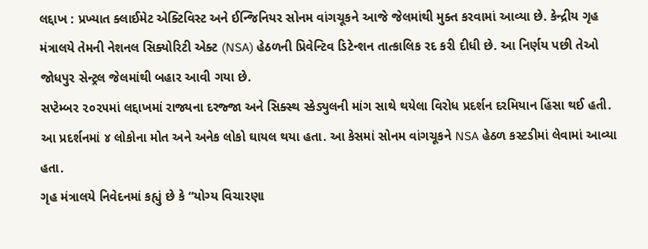લદ્દાખ : પ્રખ્યાત ક્લાઈમેટ એક્ટિવિસ્ટ અને ઈન્જિનિયર સોનમ વાંગચૂકને આજે જેલમાંથી મુક્ત કરવામાં આવ્યા છે. કેન્દ્રીય ગૃહ મંત્રાલયે તેમની નેશનલ સિક્યોરિટી એક્ટ (NSA) હેઠળની પ્રિવેન્ટિવ ડિટેન્શન તાત્કાલિક રદ કરી દીધી છે. આ નિર્ણય પછી તેઓ જોધપુર સેન્ટ્રલ જેલમાંથી બહાર આવી ગયા છે.
સપ્ટેમ્બર ૨૦૨૫માં લદ્દાખમાં રાજ્યના દરજ્જા અને સિક્સ્થ સ્કેડ્યુલની માંગ સાથે થયેલા વિરોધ પ્રદર્શન દરમિયાન હિંસા થઈ હતી. આ પ્રદર્શનમાં ૪ લોકોના મોત અને અનેક લોકો ઘાયલ થયા હતા. આ કેસમાં સોનમ વાંગચૂકને NSA હેઠળ કસ્ટડીમાં લેવામાં આવ્યા હતા.
ગૃહ મંત્રાલયે નિવેદનમાં કહ્યું છે કે “યોગ્ય વિચારણા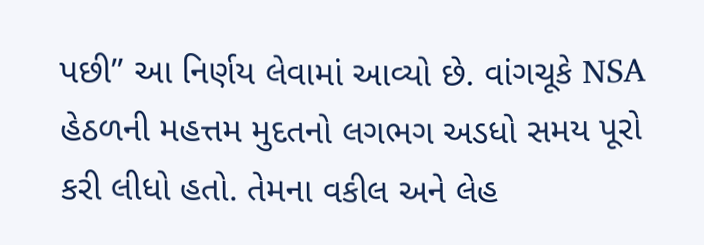પછી” આ નિર્ણય લેવામાં આવ્યો છે. વાંગચૂકે NSA હેઠળની મહત્તમ મુદતનો લગભગ અડધો સમય પૂરો કરી લીધો હતો. તેમના વકીલ અને લેહ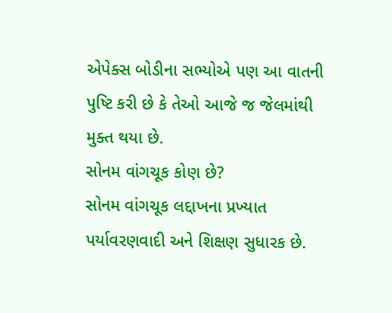એપેક્સ બોડીના સભ્યોએ પણ આ વાતની પુષ્ટિ કરી છે કે તેઓ આજે જ જેલમાંથી મુક્ત થયા છે.
સોનમ વાંગચૂક કોણ છે?
સોનમ વાંગચૂક લદ્દાખના પ્રખ્યાત પર્યાવરણવાદી અને શિક્ષણ સુધારક છે.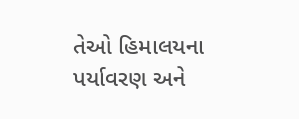તેઓ હિમાલયના પર્યાવરણ અને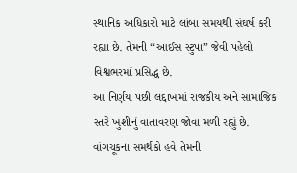સ્થાનિક અધિકારો માટે લાંબા સમયથી સંઘર્ષ કરી રહ્યા છે. તેમની “આઈસ સ્ટુપા” જેવી પહેલો વિશ્વભરમાં પ્રસિદ્ધ છે.
આ નિર્ણય પછી લદ્દાખમાં રાજકીય અને સામાજિક સ્તરે ખુશીનું વાતાવરણ જોવા મળી રહ્યું છે. વાંગચૂકના સમર્થકો હવે તેમની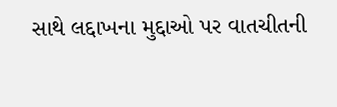સાથે લદ્દાખના મુદ્દાઓ પર વાતચીતની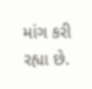માંગ કરી રહ્યા છે.